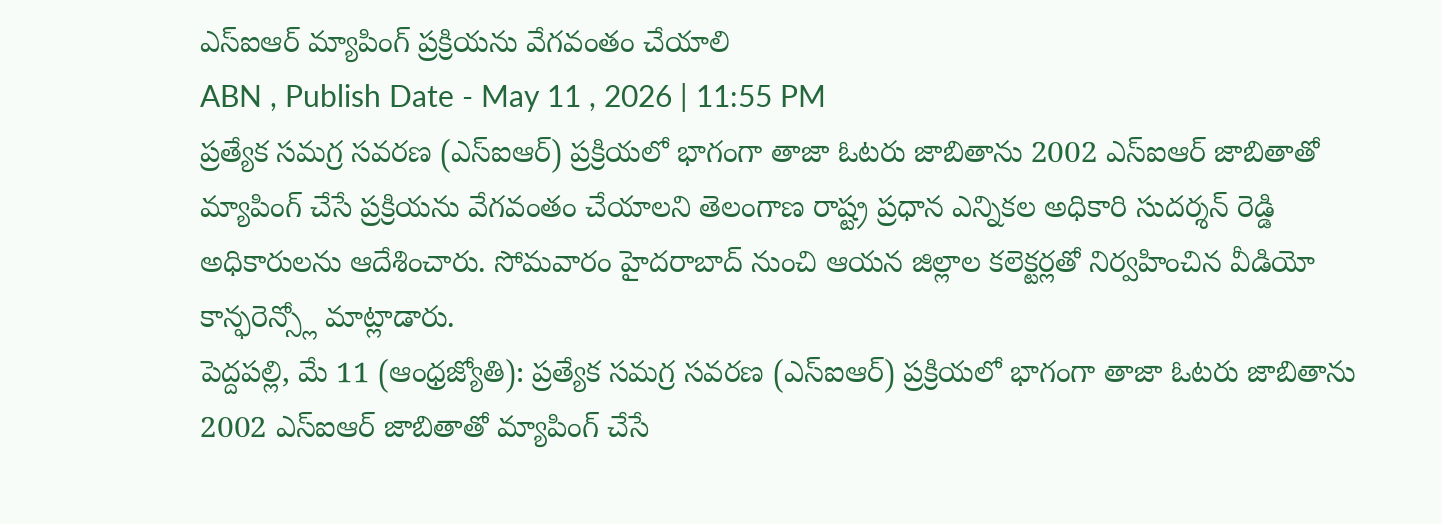ఎస్ఐఆర్ మ్యాపింగ్ ప్రక్రియను వేగవంతం చేయాలి
ABN , Publish Date - May 11 , 2026 | 11:55 PM
ప్రత్యేక సమగ్ర సవరణ (ఎస్ఐఆర్) ప్రక్రియలో భాగంగా తాజా ఓటరు జాబితాను 2002 ఎస్ఐఆర్ జాబితాతో మ్యాపింగ్ చేసే ప్రక్రియను వేగవంతం చేయాలని తెలంగాణ రాష్ట్ర ప్రధాన ఎన్నికల అధికారి సుదర్శన్ రెడ్డి అధికారులను ఆదేశించారు. సోమవారం హైదరాబాద్ నుంచి ఆయన జిల్లాల కలెక్టర్లతో నిర్వహించిన వీడియో కాన్ఫరెన్స్లో మాట్లాడారు.
పెద్దపల్లి, మే 11 (ఆంధ్రజ్యోతి): ప్రత్యేక సమగ్ర సవరణ (ఎస్ఐఆర్) ప్రక్రియలో భాగంగా తాజా ఓటరు జాబితాను 2002 ఎస్ఐఆర్ జాబితాతో మ్యాపింగ్ చేసే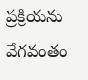ప్రక్రియను వేగవంతం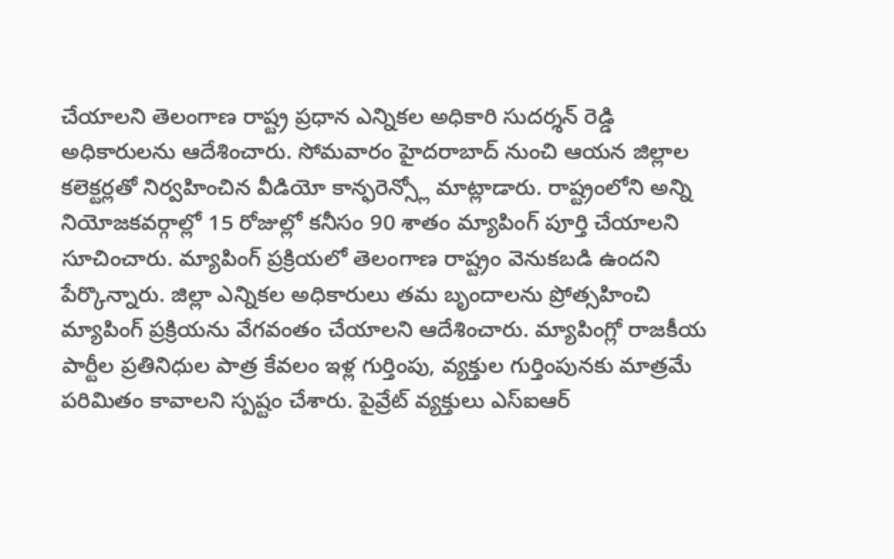చేయాలని తెలంగాణ రాష్ట్ర ప్రధాన ఎన్నికల అధికారి సుదర్శన్ రెడ్డి అధికారులను ఆదేశించారు. సోమవారం హైదరాబాద్ నుంచి ఆయన జిల్లాల కలెక్టర్లతో నిర్వహించిన వీడియో కాన్ఫరెన్స్లో మాట్లాడారు. రాష్ట్రంలోని అన్ని నియోజకవర్గాల్లో 15 రోజుల్లో కనీసం 90 శాతం మ్యాపింగ్ పూర్తి చేయాలని సూచించారు. మ్యాపింగ్ ప్రక్రియలో తెలంగాణ రాష్ట్రం వెనుకబడి ఉందని పేర్కొన్నారు. జిల్లా ఎన్నికల అధికారులు తమ బృందాలను ప్రోత్సహించి మ్యాపింగ్ ప్రక్రియను వేగవంతం చేయాలని ఆదేశించారు. మ్యాపింగ్లో రాజకీయ పార్టీల ప్రతినిధుల పాత్ర కేవలం ఇళ్ల గుర్తింపు, వ్యక్తుల గుర్తింపునకు మాత్రమే పరిమితం కావాలని స్పష్టం చేశారు. పైవ్రేట్ వ్యక్తులు ఎస్ఐఆర్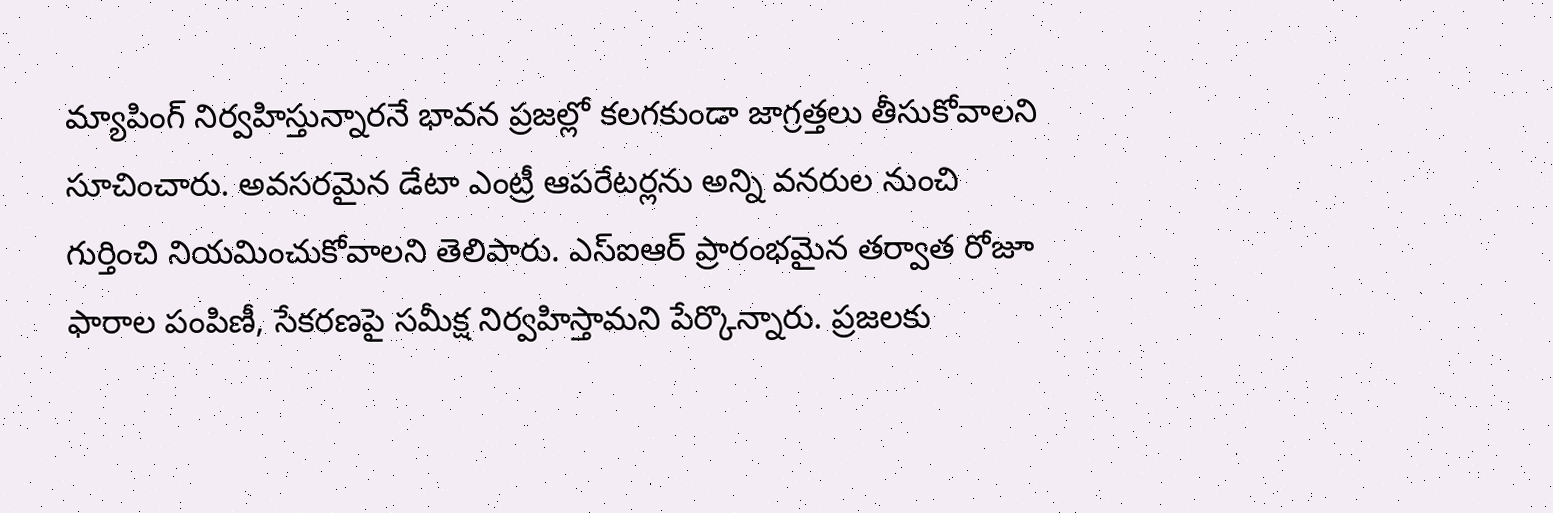మ్యాపింగ్ నిర్వహిస్తున్నారనే భావన ప్రజల్లో కలగకుండా జాగ్రత్తలు తీసుకోవాలని సూచించారు. అవసరమైన డేటా ఎంట్రీ ఆపరేటర్లను అన్ని వనరుల నుంచి గుర్తించి నియమించుకోవాలని తెలిపారు. ఎస్ఐఆర్ ప్రారంభమైన తర్వాత రోజూ ఫారాల పంపిణీ, సేకరణపై సమీక్ష నిర్వహిస్తామని పేర్కొన్నారు. ప్రజలకు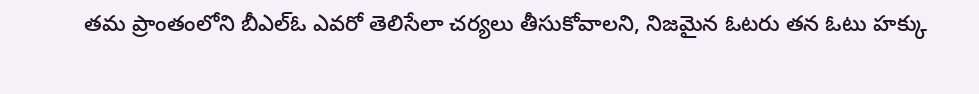తమ ప్రాంతంలోని బీఎల్ఓ ఎవరో తెలిసేలా చర్యలు తీసుకోవాలని, నిజమైన ఓటరు తన ఓటు హక్కు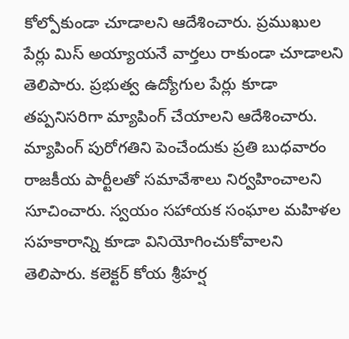కోల్పోకుండా చూడాలని ఆదేశించారు. ప్రముఖుల పేర్లు మిస్ అయ్యాయనే వార్తలు రాకుండా చూడాలని తెలిపారు. ప్రభుత్వ ఉద్యోగుల పేర్లు కూడా తప్పనిసరిగా మ్యాపింగ్ చేయాలని ఆదేశించారు. మ్యాపింగ్ పురోగతిని పెంచేందుకు ప్రతి బుధవారం రాజకీయ పార్టీలతో సమావేశాలు నిర్వహించాలని సూచించారు. స్వయం సహాయక సంఘాల మహిళల సహకారాన్ని కూడా వినియోగించుకోవాలని తెలిపారు. కలెక్టర్ కోయ శ్రీహర్ష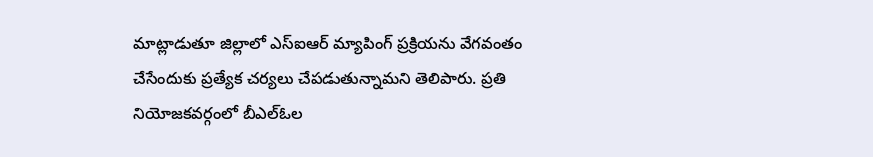మాట్లాడుతూ జిల్లాలో ఎస్ఐఆర్ మ్యాపింగ్ ప్రక్రియను వేగవంతం చేసేందుకు ప్రత్యేక చర్యలు చేపడుతున్నామని తెలిపారు. ప్రతి నియోజకవర్గంలో బీఎల్ఓల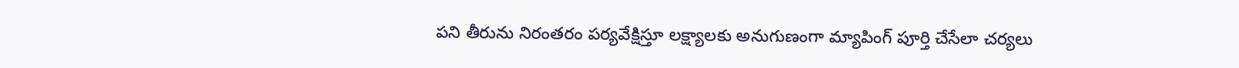పని తీరును నిరంతరం పర్యవేక్షిస్తూ లక్ష్యాలకు అనుగుణంగా మ్యాపింగ్ పూర్తి చేసేలా చర్యలు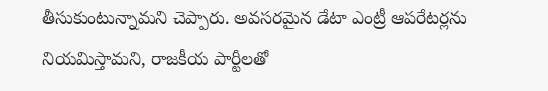తీసుకుంటున్నామని చెప్పారు. అవసరమైన డేటా ఎంట్రీ ఆపరేటర్లను నియమిస్తామని, రాజకీయ పార్టీలతో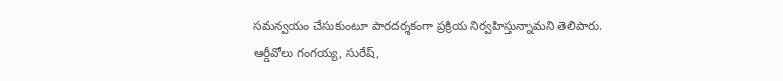సమన్వయం చేసుకుంటూ పారదర్శకంగా ప్రక్రియ నిర్వహిస్తున్నామని తెలిపారు. ఆర్డీవోలు గంగయ్య, సురేష్,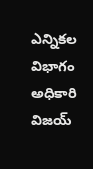ఎన్నికల విభాగం అధికారి విజయ్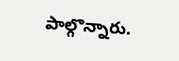పాల్గొన్నారు.